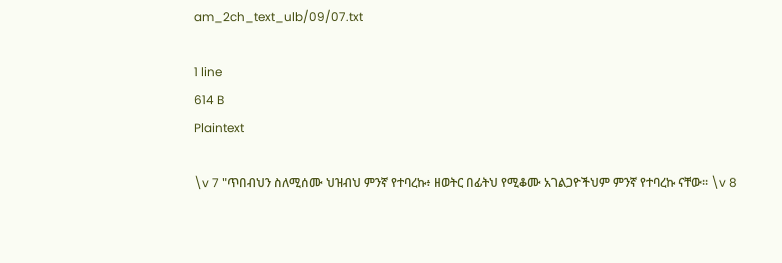am_2ch_text_ulb/09/07.txt

1 line
614 B
Plaintext

\v 7 "ጥበብህን ስለሚሰሙ ህዝብህ ምንኛ የተባረኩ፥ ዘወትር በፊትህ የሚቆሙ አገልጋዮችህም ምንኛ የተባረኩ ናቸው፡፡ \v 8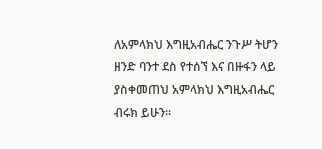ለአምላክህ እግዚአብሔር ንጉሥ ትሆን ዘንድ ባንተ ደስ የተሰኘ እና በዙፋን ላይ ያስቀመጠህ አምላክህ እግዚአብሔር ብሩክ ይሁን፡፡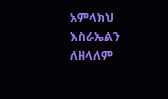አምላክህ እስራኤልን ለዘላለም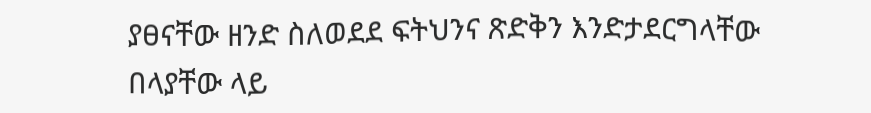ያፀናቸው ዘንድ ስለወደደ ፍትህንና ጽድቅን እንድታደርግላቸው በላያቸው ላይ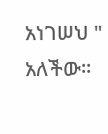አነገሠህ " አለችው፡፡